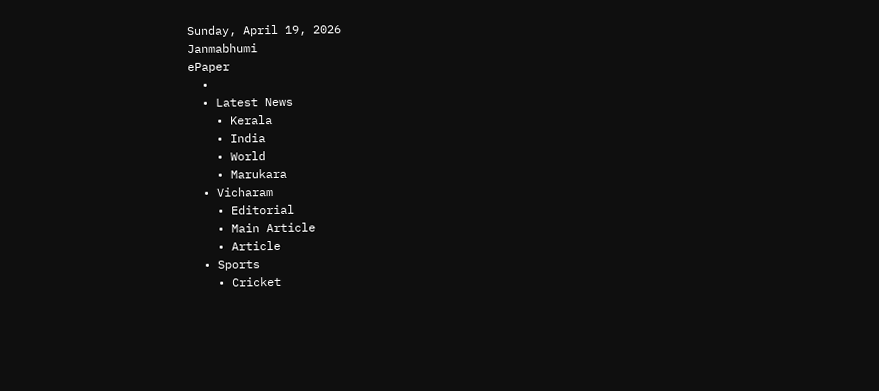Sunday, April 19, 2026
Janmabhumi
ePaper
  •
  • Latest News
    • Kerala
    • India
    • World
    • Marukara
  • Vicharam
    • Editorial
    • Main Article
    • Article
  • Sports
    • Cricket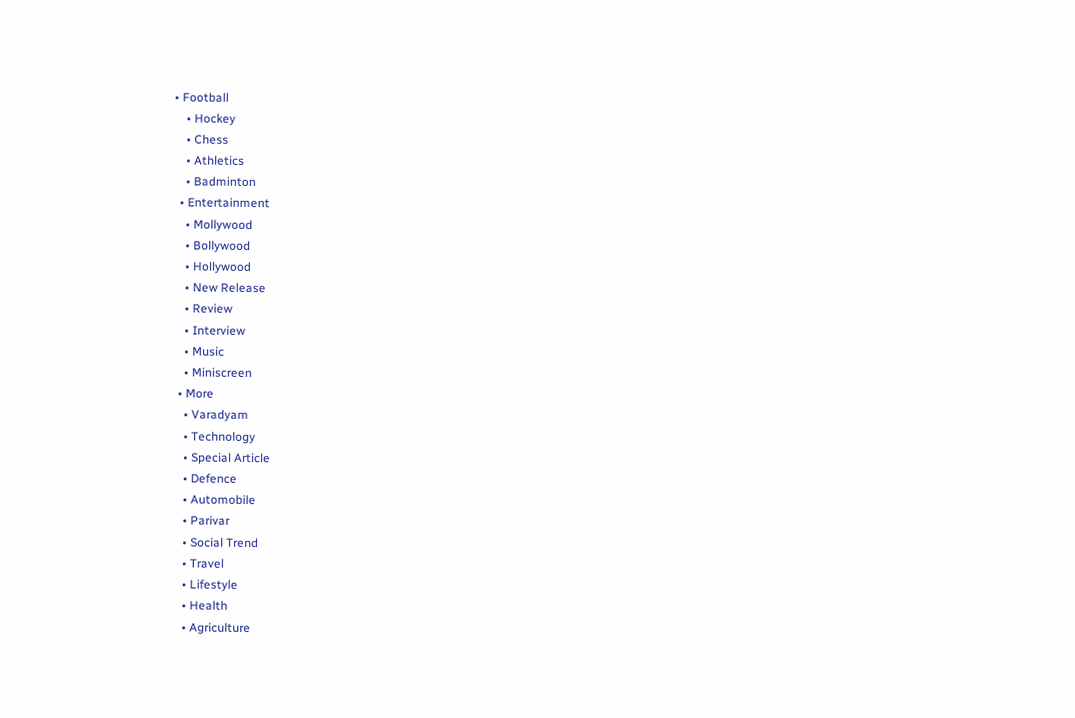• Football
    • Hockey
    • Chess
    • Athletics
    • Badminton
  • Entertainment
    • Mollywood
    • Bollywood
    • Hollywood
    • New Release
    • Review
    • Interview
    • Music
    • Miniscreen
  • More
    • Varadyam
    • Technology
    • Special Article
    • Defence
    • Automobile
    • Parivar
    • Social Trend
    • Travel
    • Lifestyle
    • Health
    • Agriculture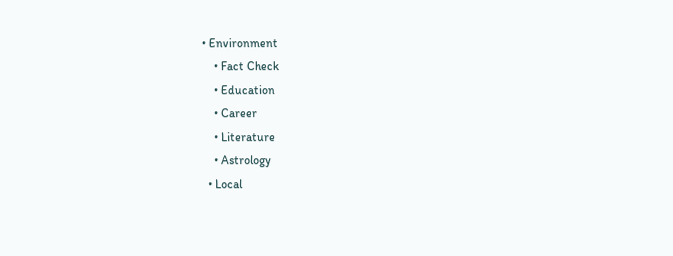• Environment
    • Fact Check
    • Education
    • Career
    • Literature
    • Astrology
  • Local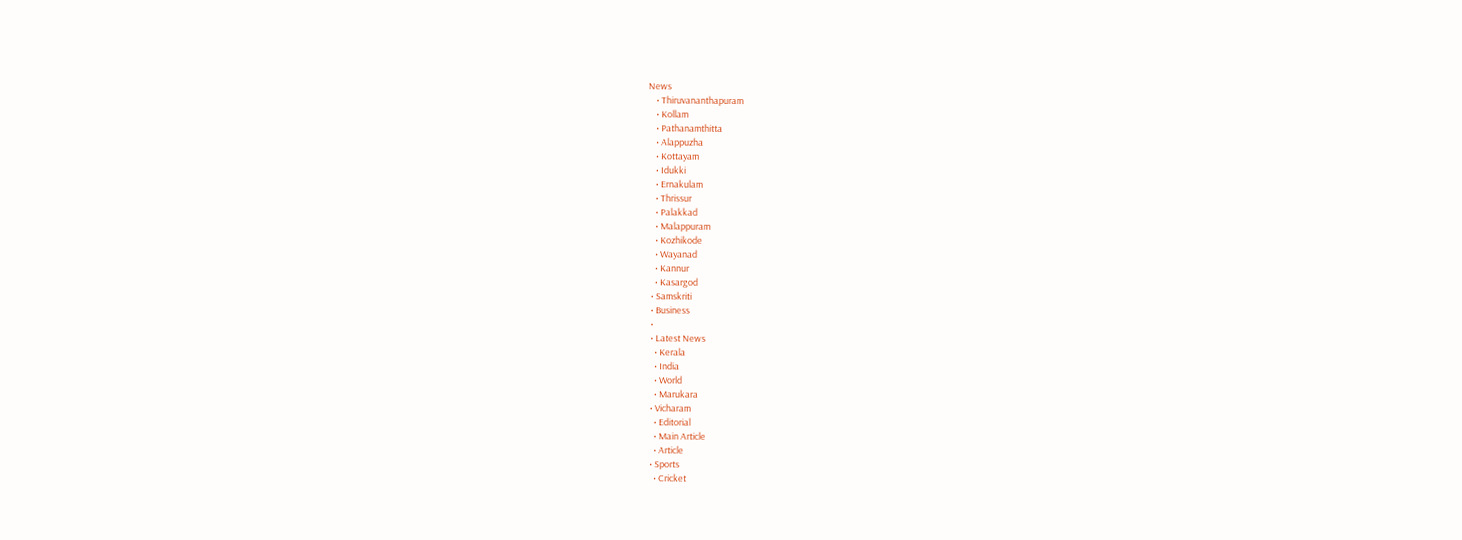News
    • Thiruvananthapuram
    • Kollam
    • Pathanamthitta
    • Alappuzha
    • Kottayam
    • Idukki
    • Ernakulam
    • Thrissur
    • Palakkad
    • Malappuram
    • Kozhikode
    • Wayanad
    • Kannur
    • Kasargod
  • Samskriti
  • Business
  •
  • Latest News
    • Kerala
    • India
    • World
    • Marukara
  • Vicharam
    • Editorial
    • Main Article
    • Article
  • Sports
    • Cricket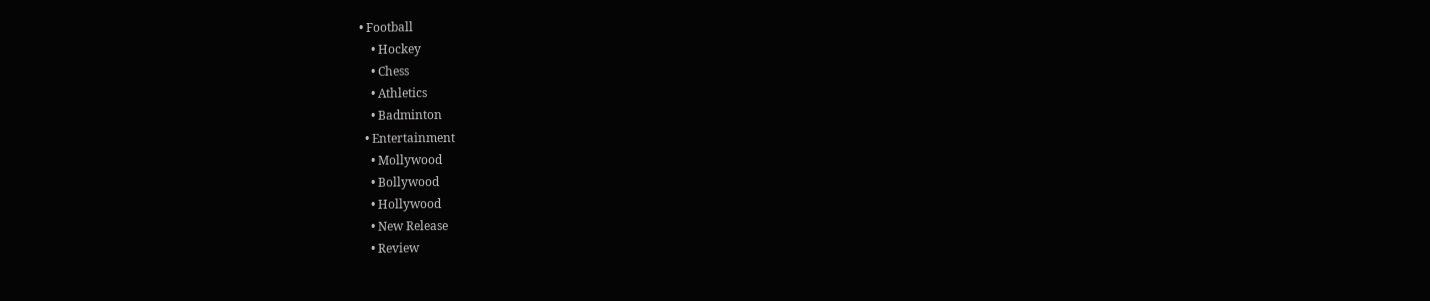• Football
    • Hockey
    • Chess
    • Athletics
    • Badminton
  • Entertainment
    • Mollywood
    • Bollywood
    • Hollywood
    • New Release
    • Review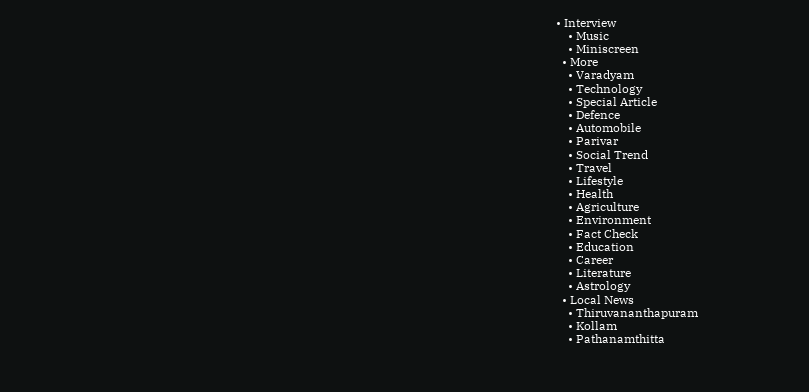• Interview
    • Music
    • Miniscreen
  • More
    • Varadyam
    • Technology
    • Special Article
    • Defence
    • Automobile
    • Parivar
    • Social Trend
    • Travel
    • Lifestyle
    • Health
    • Agriculture
    • Environment
    • Fact Check
    • Education
    • Career
    • Literature
    • Astrology
  • Local News
    • Thiruvananthapuram
    • Kollam
    • Pathanamthitta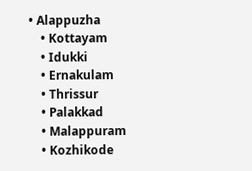• Alappuzha
    • Kottayam
    • Idukki
    • Ernakulam
    • Thrissur
    • Palakkad
    • Malappuram
    • Kozhikode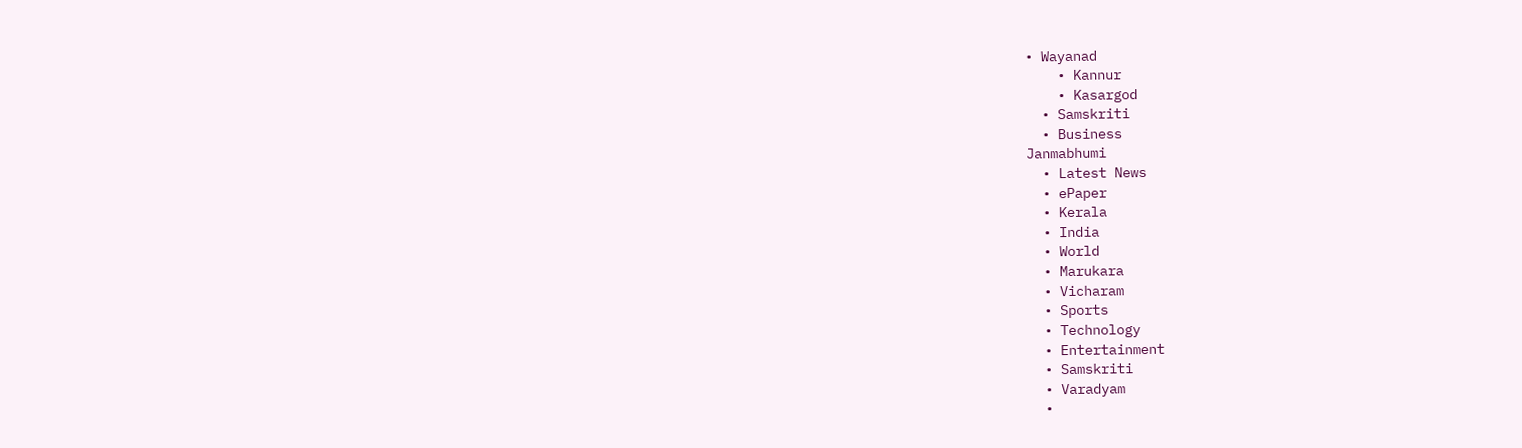• Wayanad
    • Kannur
    • Kasargod
  • Samskriti
  • Business
Janmabhumi
  • Latest News
  • ePaper
  • Kerala
  • India
  • World
  • Marukara
  • Vicharam
  • Sports
  • Technology
  • Entertainment
  • Samskriti
  • Varadyam
  •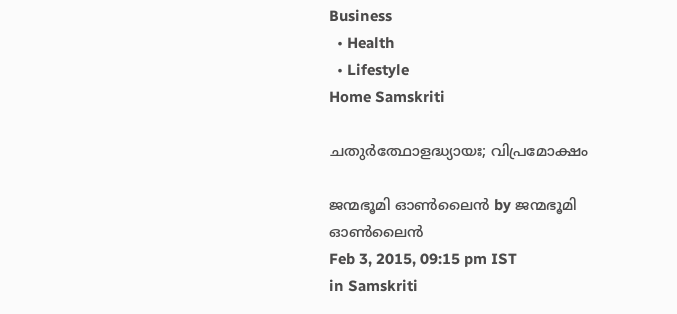Business
  • Health
  • Lifestyle
Home Samskriti

ചതുര്‍ത്ഥോളദ്ധ്യായഃ; വിപ്രമോക്ഷം

ജന്മഭൂമി ഓണ്‍ലൈന്‍ by ജന്മഭൂമി ഓണ്‍ലൈന്‍
Feb 3, 2015, 09:15 pm IST
in Samskriti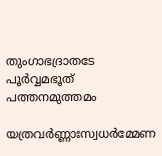തുംഗാഭദ്രാതടേ പൂര്‍വ്വമഭൂത് പത്തനമുത്തമം

യത്രവര്‍ണ്ണാഃസ്വധര്‍മ്മേണ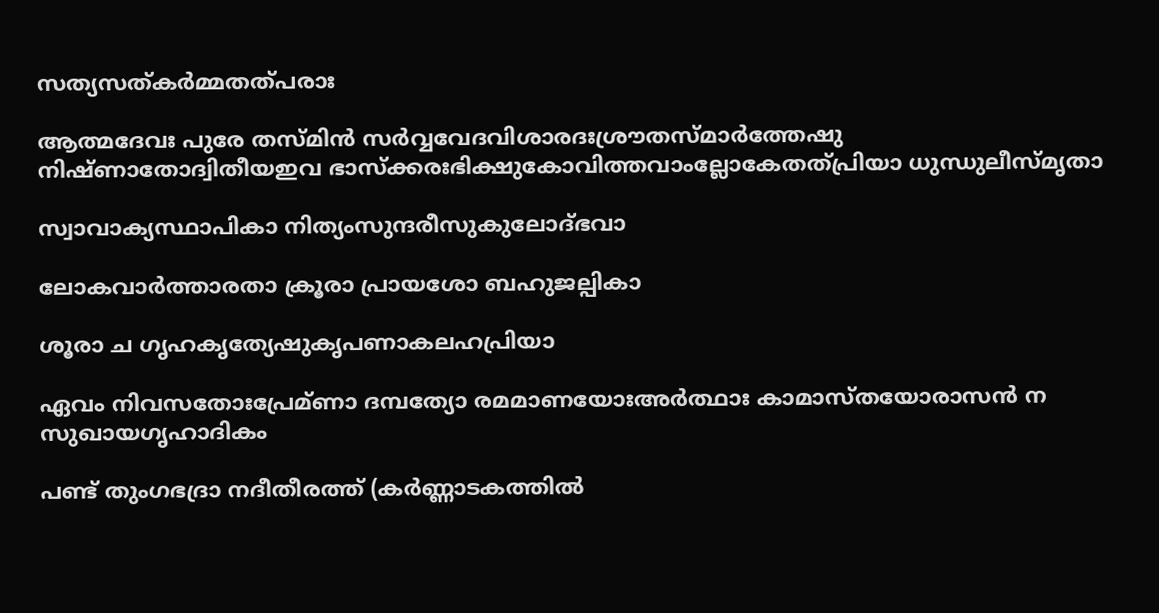സത്യസത്കര്‍മ്മതത്പരാഃ

ആത്മദേവഃ പുരേ തസ്മിന്‍ സര്‍വ്വവേദവിശാരദഃശ്രൗതസ്മാര്‍ത്തേഷു നിഷ്ണാതോദ്വിതീയഇവ ഭാസ്‌ക്കരഃഭിക്ഷുകോവിത്തവാംല്ലോകേതത്പ്രിയാ ധുന്ധുലീസ്മൃതാ

സ്വാവാക്യസ്ഥാപികാ നിത്യംസുന്ദരീസുകുലോദ്ഭവാ

ലോകവാര്‍ത്താരതാ ക്രൂരാ പ്രായശോ ബഹുജല്പികാ

ശൂരാ ച ഗൃഹകൃത്യേഷുകൃപണാകലഹപ്രിയാ

ഏവം നിവസതോഃപ്രേമ്ണാ ദമ്പത്യോ രമമാണയോഃഅര്‍ത്ഥാഃ കാമാസ്തയോരാസന്‍ ന സുഖായഗൃഹാദികം

പണ്ട് തുംഗഭദ്രാ നദീതീരത്ത് (കര്‍ണ്ണാടകത്തില്‍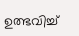ഉത്ഭവിച്ച്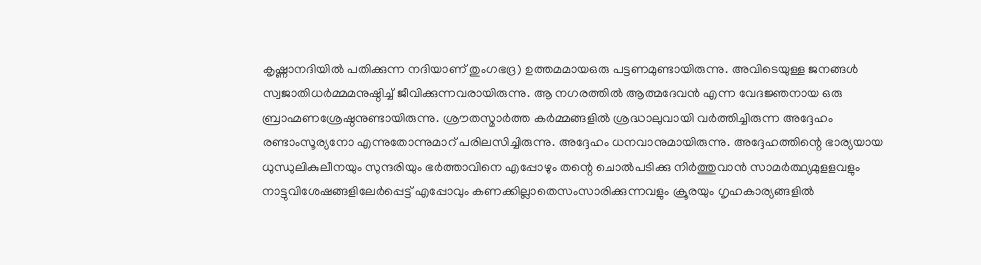കൃഷ്ണാനദിയില്‍ പതിക്കുന്ന നദിയാണ് തുംഗഭദ്ര) ഉത്തമമായഒരു പട്ടണമുണ്ടായിരുന്നു. അവിടെയുള്ള ജനങ്ങള്‍ സ്വജാതിധര്‍മ്മമനുഷ്ഠിച്ച് ജീവിക്കുന്നവരായിരുന്നു. ആ നഗരത്തില്‍ ആത്മദേവന്‍ എന്ന വേദജ്ഞനായ ഒരു ബ്രാഹ്മണശ്രേഷ്ഠനുണ്ടായിരുന്നു. ശ്രൗതസ്മാര്‍ത്ത കര്‍മ്മങ്ങളില്‍ ശ്രദ്ധാലുവായി വര്‍ത്തിച്ചിരുന്ന അദ്ദേഹം രണ്ടാംസൂര്യനോ എന്നുതോന്നുമാറ് പരിലസിച്ചിരുന്നു. അദ്ദേഹം ധനവാനുമായിരുന്നു. അദ്ദേഹത്തിന്റെ ഭാര്യയായ ധുന്ധുലികുലീനയും സുന്ദരിയും ഭര്‍ത്താവിനെ എപ്പോഴും തന്റെ ചൊല്‍പടിക്കു നിര്‍ത്തുവാന്‍ സാമര്‍ത്ഥ്യമുളളവളും നാട്ടുവിശേഷങ്ങളിലേര്‍പ്പെട്ട് എപ്പോവും കണക്കില്ലാതെസംസാരിക്കുന്നവളും ക്രൂരയും ഗൃഹകാര്യങ്ങളില്‍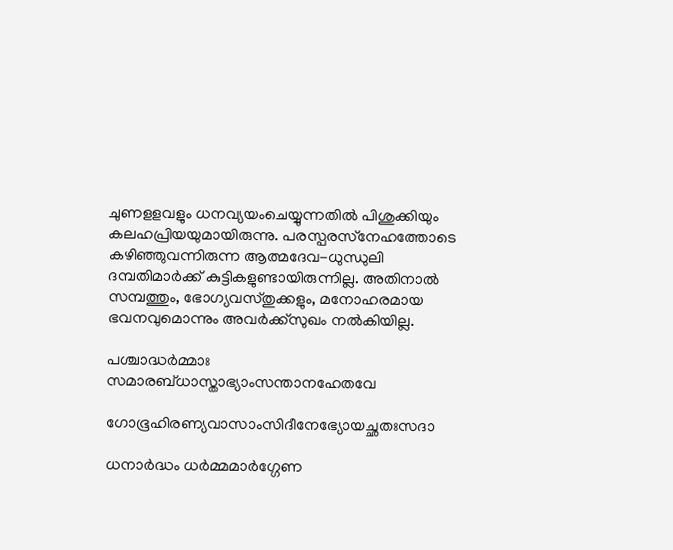ചുണളളവളും ധനവ്യയംചെയ്യുന്നതില്‍ പിശുക്കിയും കലഹപ്രിയയുമായിരുന്നു. പരസ്പരസ്‌നേഹത്തോടെ കഴിഞ്ഞുവന്നിരുന്ന ആത്മദേവ-ധുന്ധുലി ദമ്പതിമാര്‍ക്ക് കുട്ടികളുണ്ടായിരുന്നില്ല. അതിനാല്‍ സമ്പത്തും, ഭോഗ്യവസ്തുക്കളും, മനോഹരമായ ഭവനവുമൊന്നും അവര്‍ക്ക്‌സുഖം നല്‍കിയില്ല.

പശ്ചാദ്ധര്‍മ്മാഃ സമാരബ്ധാസ്താഭ്യാംസന്താനഹേതവേ

ഗോഭൂഹിരണ്യവാസാംസിദീനേഭ്യോയച്ഛതഃസദാ

ധനാര്‍ദ്ധം ധര്‍മ്മമാര്‍ഗ്ഗേണ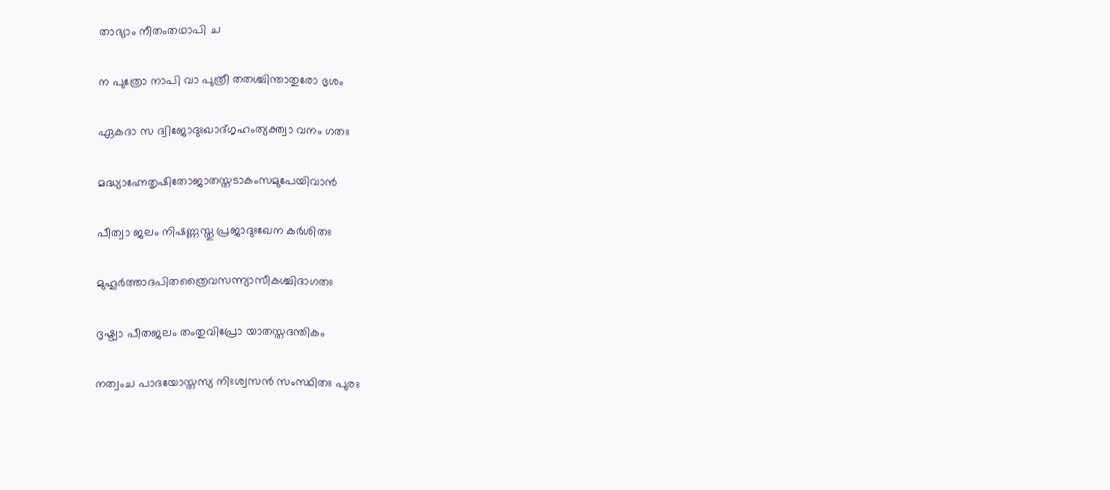താഭ്യാം നീതംതഥാപി ച

ന പുത്രോ നാപി വാ പുത്രീ തതശ്ചിന്താതുരോ ഭൃശം

ഏകദാ സ ദ്വിജോദുഃഖാദ്ഗൃഹംത്യക്ത്വാ വനം ഗതഃ

മദ്ധ്യാഹ്നേതൃഷിതോജാതസ്തടാകംസമുപേയിവാന്‍

പീത്വാ ജലം നിഷണ്ണസ്തു പ്രജാദുഃഖേന കര്‍ശിതഃ

മുഹൂര്‍ത്താദപിതത്രൈവസന്ന്യാസീകശ്ചിദാഗതഃ

ദൃഷ്ട്വാ പീതജലം തംതുവിപ്രോ യാതസ്തദന്തികം

നത്വംച പാദയോസ്തസ്യ നിഃശ്വസന്‍ സംസ്ഥിതഃ പുരഃ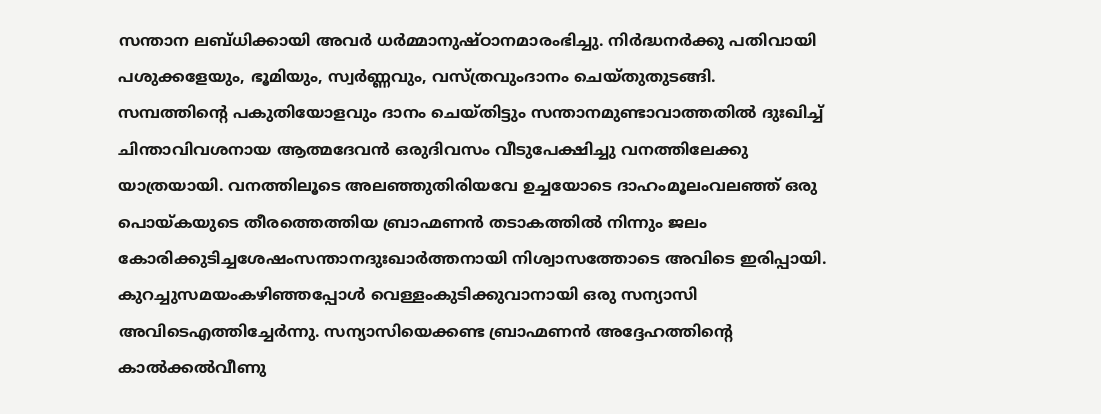സന്താന ലബ്ധിക്കായി അവര്‍ ധര്‍മ്മാനുഷ്ഠാനമാരംഭിച്ചു. നിര്‍ദ്ധനര്‍ക്കു പതിവായി പശുക്കളേയും, ഭൂമിയും, സ്വര്‍ണ്ണവും, വസ്ത്രവുംദാനം ചെയ്തുതുടങ്ങി. സമ്പത്തിന്റെ പകുതിയോളവും ദാനം ചെയ്തിട്ടും സന്താനമുണ്ടാവാത്തതില്‍ ദുഃഖിച്ച് ചിന്താവിവശനായ ആത്മദേവന്‍ ഒരുദിവസം വീടുപേക്ഷിച്ചു വനത്തിലേക്കു യാത്രയായി. വനത്തിലൂടെ അലഞ്ഞുതിരിയവേ ഉച്ചയോടെ ദാഹംമൂലംവലഞ്ഞ് ഒരു പൊയ്‌കയുടെ തീരത്തെത്തിയ ബ്രാഹ്മണന്‍ തടാകത്തില്‍ നിന്നും ജലം കോരിക്കുടിച്ചശേഷംസന്താനദുഃഖാര്‍ത്തനായി നിശ്വാസത്തോടെ അവിടെ ഇരിപ്പായി. കുറച്ചുസമയംകഴിഞ്ഞപ്പോള്‍ വെള്ളംകുടിക്കുവാനായി ഒരു സന്യാസി അവിടെഎത്തിച്ചേര്‍ന്നു. സന്യാസിയെക്കണ്ട ബ്രാഹ്മണന്‍ അദ്ദേഹത്തിന്റെ കാല്‍ക്കല്‍വീണു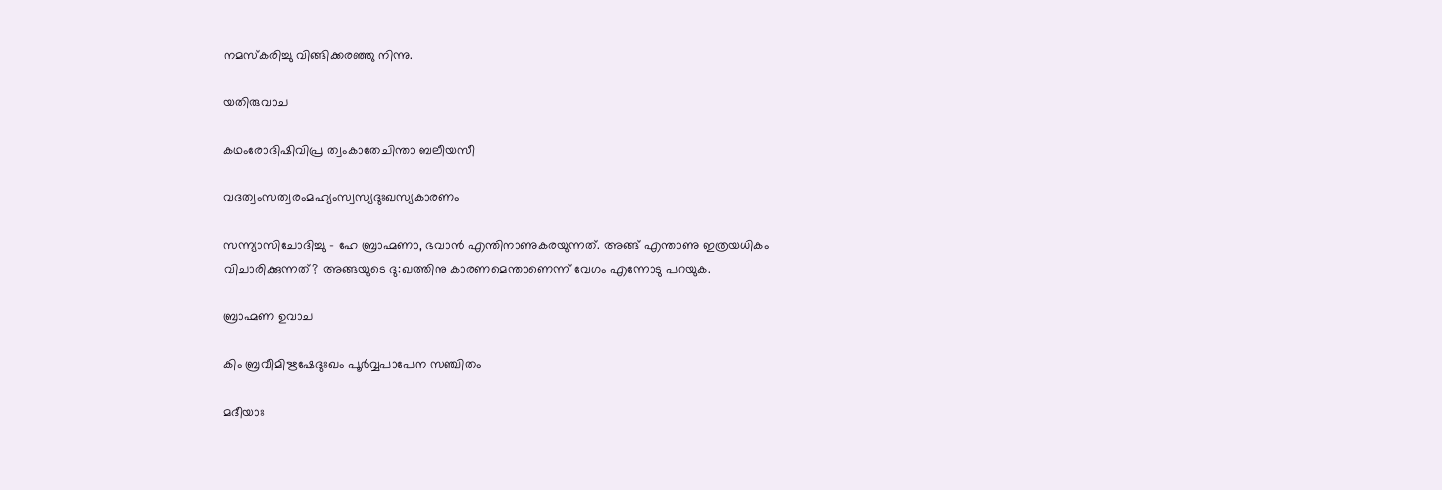നമസ്‌കരിച്ചു വിങ്ങിക്കരഞ്ഞു നിന്നു.

യതിരുവാച

കഥംരോദിഷിവിപ്ര ത്വംകാതേചിന്താ ബലീയസീ

വദത്വംസത്വരംമഹ്യംസ്വസ്യദുഃഖസ്യകാരണം

സന്ന്യാസിചോദിച്ചു – ഹേ ബ്രാഹ്മണാ, ഭവാന്‍ എന്തിനാണുകരയുന്നത്. അങ്ങ് എന്താണു ഇത്രയധികം വിചാരിക്കുന്നത്? അങ്ങയുടെ ദു:ഖത്തിനു കാരണമെന്താണെന്ന് വേഗം എന്നോടു പറയുക.

ബ്രാഹ്മണ ഉവാച

കിം ബ്രവീമിഋഷേദുഃഖം പൂര്‍വ്വപാപേന സഞ്ചിതം

മദീയാഃ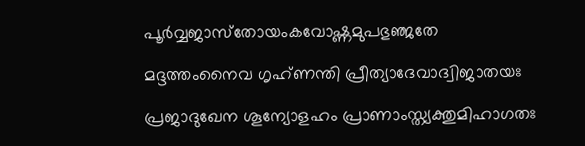പൂര്‍വ്വജാസ്‌തോയംകവോഷ്ണമുപഭുഞ്ജതേ

മദ്ദത്തംനൈവ ഗൃഹ്ണന്തി പ്രീത്യാദേവാദ്വിജാതയഃ

പ്രജാദുഖേന ശൂന്യോളഹം പ്രാണാംസ്ത്യക്തുമിഹാഗതഃ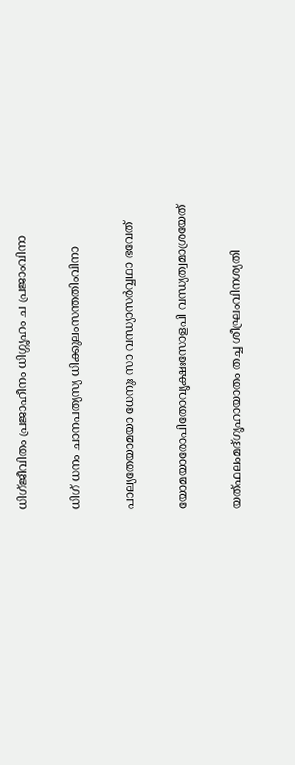ധിഗ്ജീവിതം പ്രജാഹീനം ധിഗ്ഗൃഹം ച പ്രജാംവിനാ

ധിഗ് ധനം ചാനപത്യസ്യ ധിക്കുലംസന്തതിംവിനാ

പാല്യതേയാമയാ ധേനുഃ സാ വന്ധ്യാസര്‍വ്വഥാ ഭവേത്

യോമയാരോപിതോവൃക്ഷഃസോളപി വന്ധ്യത്വമാശ്രയേത്

യത്ഫലംമദ്ഗൃഹായാതം തച്ച ശീഘ്രംവിനശ്യതി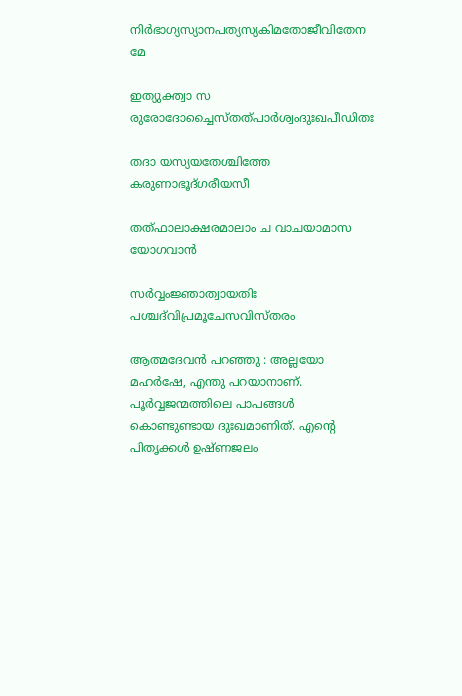നിര്‍ഭാഗ്യസ്യാനപത്യസ്യകിമതോജീവിതേന മേ

ഇത്യുക്ത്വാ സ രുരോദോച്ചൈസ്തത്പാര്‍ശ്വംദുഃഖപീഡിതഃ

തദാ യസ്യയതേശ്ചിത്തേ കരുണാഭൂദ്ഗരീയസീ

തത്ഫാലാക്ഷരമാലാം ച വാചയാമാസ യോഗവാന്‍

സര്‍വ്വംജ്ഞാത്വായതിഃ പശ്ചദ്‌വിപ്രമൂചേസവിസ്തരം

ആത്മദേവന്‍ പറഞ്ഞു : അല്ലയോ മഹര്‍ഷേ, എന്തു പറയാനാണ്. പൂര്‍വ്വജന്മത്തിലെ പാപങ്ങള്‍ കൊണ്ടുണ്ടായ ദുഃഖമാണിത്. എന്റെ പിതൃക്കള്‍ ഉഷ്ണജലം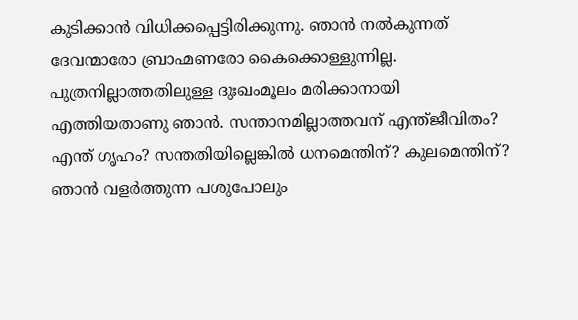കുടിക്കാന്‍ വിധിക്കപ്പെട്ടിരിക്കുന്നു. ഞാന്‍ നല്‍കുന്നത് ദേവന്മാരോ ബ്രാഹ്മണരോ കൈക്കൊള്ളുന്നില്ല. പുത്രനില്ലാത്തതിലുള്ള ദുഃഖംമൂലം മരിക്കാനായി എത്തിയതാണു ഞാന്‍. സന്താനമില്ലാത്തവന് എന്ത്ജീവിതം? എന്ത് ഗൃഹം? സന്തതിയില്ലെങ്കില്‍ ധനമെന്തിന്? കുലമെന്തിന്? ഞാന്‍ വളര്‍ത്തുന്ന പശുപോലും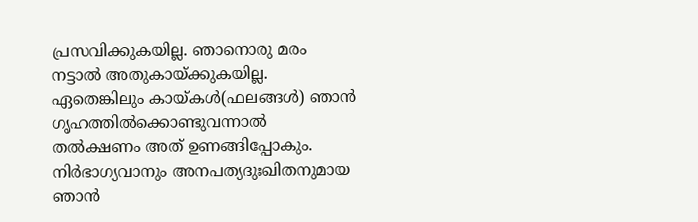പ്രസവിക്കുകയില്ല. ഞാനൊരു മരം നട്ടാല്‍ അതുകായ്‌ക്കുകയില്ല. ഏതെങ്കിലും കായ്‌കള്‍(ഫലങ്ങള്‍) ഞാന്‍ ഗൃഹത്തില്‍ക്കൊണ്ടുവന്നാല്‍ തല്‍ക്ഷണം അത് ഉണങ്ങിപ്പോകും. നിര്‍ഭാഗ്യവാനും അനപത്യദുഃഖിതനുമായ ഞാന്‍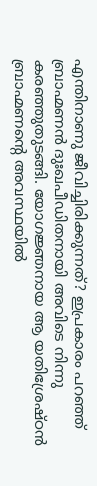എന്തിനാണു ജീവിച്ചിരിക്കുന്നത്? ഇപ്രകാരം പറഞ്ഞ് ബ്രാഹ്മണന്‍ ദുഃഖപീഡിതനായി അവിടെ നിന്നു കരഞ്ഞുതുടങ്ങി. യോഗജ്ഞനായ ആ യതിശ്രേഷ്ഠന്‍ ബ്രാഹ്മണന്റെ അവസ്ഥയില്‍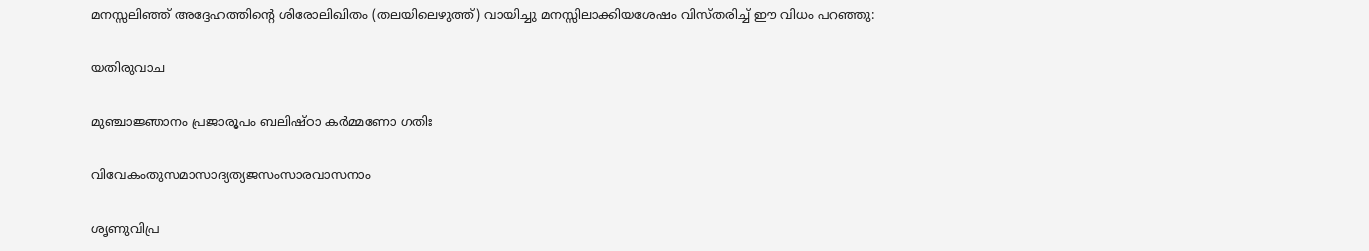മനസ്സലിഞ്ഞ് അദ്ദേഹത്തിന്റെ ശിരോലിഖിതം (തലയിലെഴുത്ത്) വായിച്ചു മനസ്സിലാക്കിയശേഷം വിസ്തരിച്ച് ഈ വിധം പറഞ്ഞു:

യതിരുവാച

മുഞ്ചാജ്ഞാനം പ്രജാരൂപം ബലിഷ്ഠാ കര്‍മ്മണോ ഗതിഃ

വിവേകംതുസമാസാദ്യത്യജസംസാരവാസനാം

ശൃണുവിപ്ര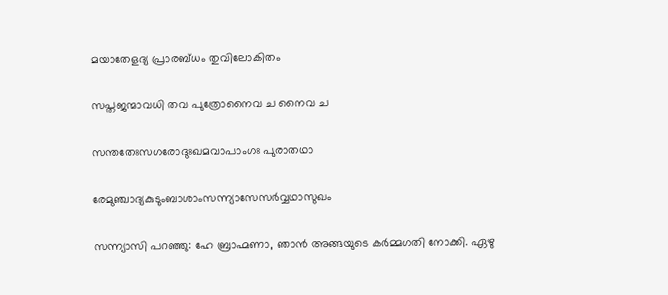മയാതേളദ്യ പ്രാരബ്ധം തുവിലോകിതം

സപ്തജന്മാവധി തവ പുത്രോനൈവ ച നൈവ ച

സന്തതേഃസഗരോദുഃഖമവാപാംഗഃ പുരാതഥാ

രേമുഞ്ചാദ്യകുടുംബാശാംസന്ന്യാസേസര്‍വ്വഥാസുഖം

സന്ന്യാസി പറഞ്ഞു: ഹേ ബ്രാഹ്മണാ, ഞാന്‍ അങ്ങയുടെ കര്‍മ്മഗതി നോക്കി. ഏഴു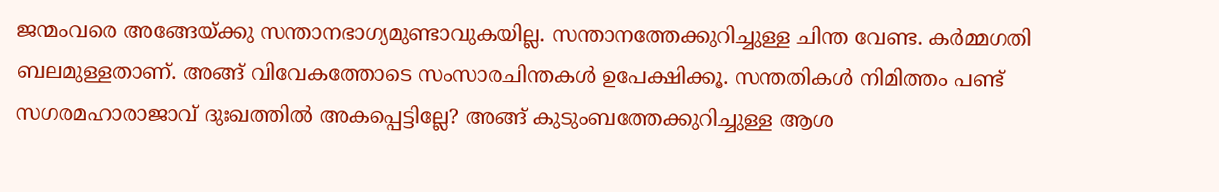ജന്മംവരെ അങ്ങേയ്‌ക്കു സന്താനഭാഗ്യമുണ്ടാവുകയില്ല. സന്താനത്തേക്കുറിച്ചുള്ള ചിന്ത വേണ്ട. കര്‍മ്മഗതി ബലമുള്ളതാണ്. അങ്ങ് വിവേകത്തോടെ സംസാരചിന്തകള്‍ ഉപേക്ഷിക്കൂ. സന്തതികള്‍ നിമിത്തം പണ്ട് സഗരമഹാരാജാവ് ദുഃഖത്തില്‍ അകപ്പെട്ടില്ലേ? അങ്ങ് കുടുംബത്തേക്കുറിച്ചുള്ള ആശ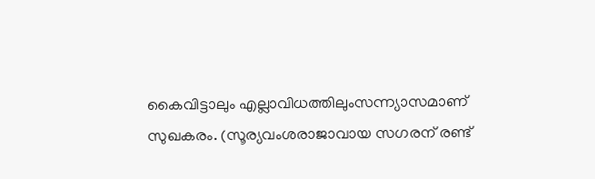കൈവിട്ടാലും എല്ലാവിധത്തിലുംസന്ന്യാസമാണ് സുഖകരം. (സൂര്യവംശരാജാവായ സഗരന് രണ്ട്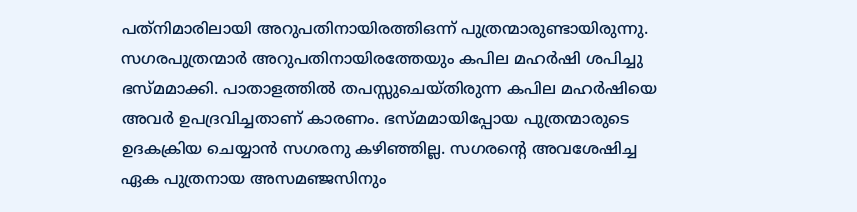പത്‌നിമാരിലായി അറുപതിനായിരത്തിഒന്ന് പുത്രന്മാരുണ്ടായിരുന്നു. സഗരപുത്രന്മാര്‍ അറുപതിനായിരത്തേയും കപില മഹര്‍ഷി ശപിച്ചു ഭസ്മമാക്കി. പാതാളത്തില്‍ തപസ്സുചെയ്തിരുന്ന കപില മഹര്‍ഷിയെ അവര്‍ ഉപദ്രവിച്ചതാണ് കാരണം. ഭസ്മമായിപ്പോയ പുത്രന്മാരുടെ ഉദകക്രിയ ചെയ്യാന്‍ സഗരനു കഴിഞ്ഞില്ല. സഗരന്റെ അവശേഷിച്ച ഏക പുത്രനായ അസമഞ്ജസിനും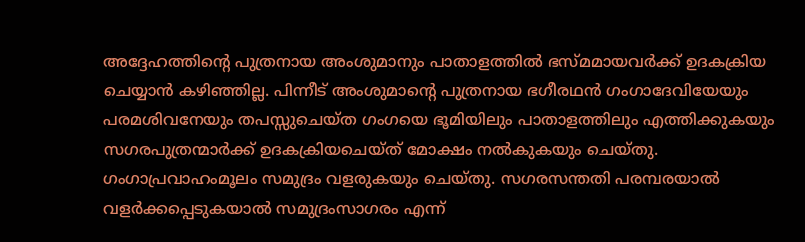അദ്ദേഹത്തിന്റെ പുത്രനായ അംശുമാനും പാതാളത്തില്‍ ഭസ്മമായവര്‍ക്ക് ഉദകക്രിയ ചെയ്യാന്‍ കഴിഞ്ഞില്ല. പിന്നീട് അംശുമാന്റെ പുത്രനായ ഭഗീരഥന്‍ ഗംഗാദേവിയേയും പരമശിവനേയും തപസ്സുചെയ്ത ഗംഗയെ ഭൂമിയിലും പാതാളത്തിലും എത്തിക്കുകയും സഗരപുത്രന്മാര്‍ക്ക് ഉദകക്രിയചെയ്ത് മോക്ഷം നല്‍കുകയും ചെയ്തു. ഗംഗാപ്രവാഹംമൂലം സമുദ്രം വളരുകയും ചെയ്തു. സഗരസന്തതി പരമ്പരയാല്‍ വളര്‍ക്കപ്പെടുകയാല്‍ സമുദ്രംസാഗരം എന്ന്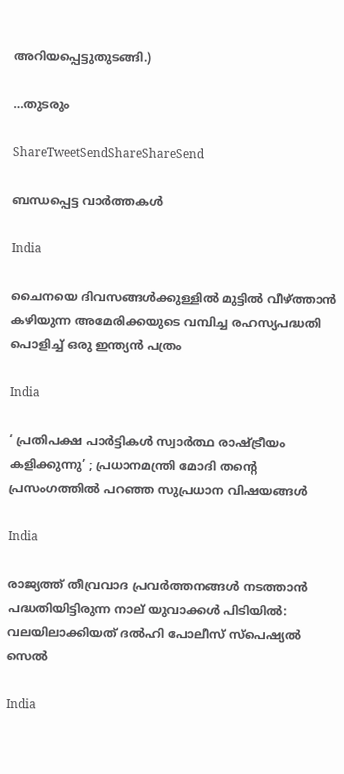അറിയപ്പെട്ടുതുടങ്ങി.)

…തുടരും

ShareTweetSendShareShareSend

ബന്ധപ്പെട്ട വാര്‍ത്തകള്‍

India

ചൈനയെ ദിവസങ്ങള്‍ക്കുള്ളില്‍ മുട്ടില്‍ വീഴ്‌ത്താന്‍ കഴിയുന്ന അമേരിക്കയുടെ വമ്പിച്ച രഹസ്യപദ്ധതി പൊളിച്ച് ഒരു ഇന്ത്യന്‍ പത്രം

India

‘ പ്രതിപക്ഷ പാർട്ടികൾ സ്വാർത്ഥ രാഷ്‌ട്രീയം കളിക്കുന്നു’ ; പ്രധാനമന്ത്രി മോദി തന്റെ പ്രസംഗത്തിൽ പറഞ്ഞ സുപ്രധാന വിഷയങ്ങൾ

India

രാജ്യത്ത് തീവ്രവാദ പ്രവർത്തനങ്ങൾ നടത്താൻ പദ്ധതിയിട്ടിരുന്ന നാല് യുവാക്കൾ പിടിയിൽ: വലയിലാക്കിയത് ദൽഹി പോലീസ് സ്പെഷ്യൽ സെൽ

India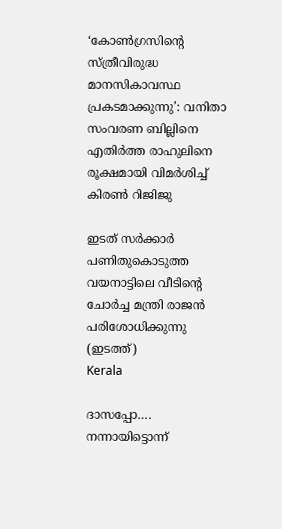‘കോൺഗ്രസിന്റെ സ്ത്രീവിരുദ്ധ മാനസികാവസ്ഥ പ്രകടമാക്കുന്നു’: വനിതാ സംവരണ ബില്ലിനെ എതിർത്ത രാഹുലിനെ രൂക്ഷമായി വിമർശിച്ച് കിരൺ റിജിജു

ഇടത് സര്‍ക്കാര്‍ പണിതുകൊടുത്ത വയനാട്ടിലെ വീടിന്‍റെ ചോര്‍ച്ച മന്ത്രി രാജന്‍ പരിശോധിക്കുന്നു (ഇടത്ത്)
Kerala

ദാസപ്പോ…. നന്നായിട്ടൊന്ന്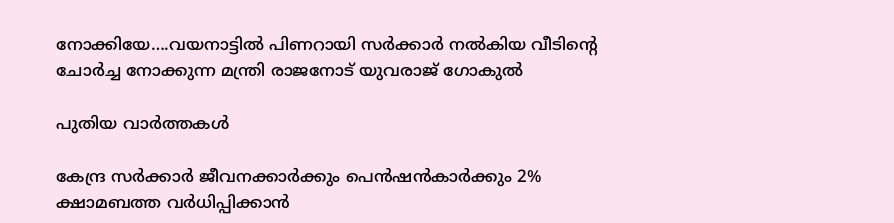നോക്കിയേ….വയനാട്ടില്‍ പിണറായി സര്‍ക്കാര്‍ നല്‍കിയ വീടിന്റെ ചോര്‍ച്ച നോക്കുന്ന മന്ത്രി രാജനോട് യുവരാജ് ഗോകുല്‍

പുതിയ വാര്‍ത്തകള്‍

കേന്ദ്ര സർക്കാർ ജീവനക്കാർക്കും പെൻഷൻകാർക്കും 2% ക്ഷാമബത്ത വർധിപ്പിക്കാൻ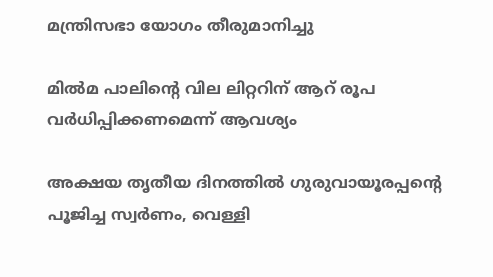മന്ത്രിസഭാ യോഗം തീരുമാനിച്ചു

മില്‍മ പാലിന്റെ വില ലിറ്ററിന് ആറ് രൂപ വര്‍ധിപ്പിക്കണമെന്ന് ആവശ്യം

അക്ഷയ തൃതീയ ദിനത്തില്‍ ഗുരുവായൂരപ്പന്റെ പൂജിച്ച സ്വര്‍ണം, വെള്ളി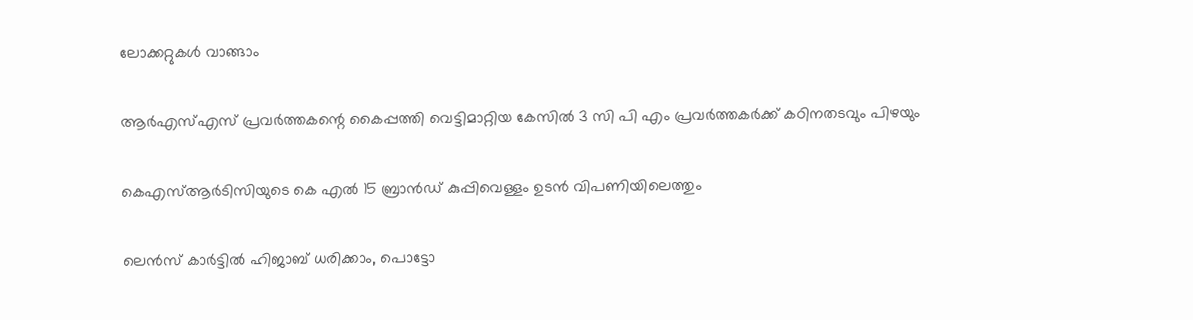ലോക്കറ്റുകള്‍ വാങ്ങാം

ആര്‍എസ്എസ് പ്രവര്‍ത്തകന്റെ കൈപ്പത്തി വെട്ടിമാറ്റിയ കേസില്‍ 3 സി പി എം പ്രവര്‍ത്തകര്‍ക്ക് കഠിനതടവും പിഴയും

കെഎസ്ആര്‍ടിസിയുടെ കെ എല്‍ 15 ബ്രാന്‍ഡ് കുപ്പിവെള്ളം ഉടന്‍ വിപണിയിലെത്തും

ലെന്‍സ് കാര്‍ട്ടില്‍ ഹിജാബ് ധരിക്കാം, പൊട്ടോ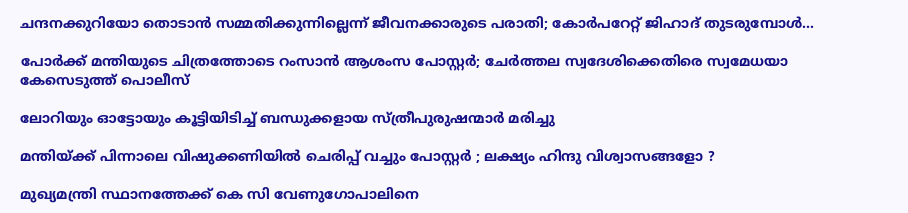ചന്ദനക്കുറിയോ തൊടാന്‍ സമ്മതിക്കുന്നില്ലെന്ന് ജീവനക്കാരുടെ പരാതി; കോര്‍പറേറ്റ് ജിഹാദ് തുടരുമ്പോള്‍…

പോര്‍ക്ക് മന്തിയുടെ ചിത്രത്തോടെ റംസാന്‍ ആശംസ പോസ്റ്റര്‍; ചേര്‍ത്തല സ്വദേശിക്കെതിരെ സ്വമേധയാ കേസെടുത്ത് പൊലീസ്

ലോറിയും ഓട്ടോയും കൂട്ടിയിടിച്ച് ബന്ധുക്കളായ സ്ത്രീപുരുഷന്മാര്‍ മരിച്ചു

മന്തിയ്‌ക്ക് പിന്നാലെ വിഷുക്കണിയിൽ ചെരിപ്പ് വച്ചും പോസ്റ്റർ ; ലക്ഷ്യം ഹിന്ദു വിശ്വാസങ്ങളോ ?

മുഖ്യമന്ത്രി സ്ഥാനത്തേക്ക് കെ സി വേണുഗോപാലിനെ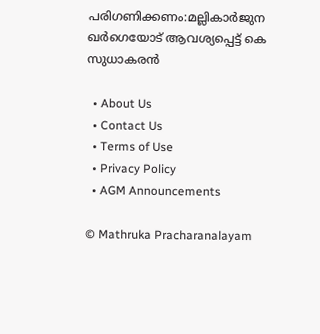പരിഗണിക്കണം:മല്ലികാര്‍ജുന ഖര്‍ഗെയോട് ആവശ്യപ്പെട്ട് കെ സുധാകരന്‍

  • About Us
  • Contact Us
  • Terms of Use
  • Privacy Policy
  • AGM Announcements

© Mathruka Pracharanalayam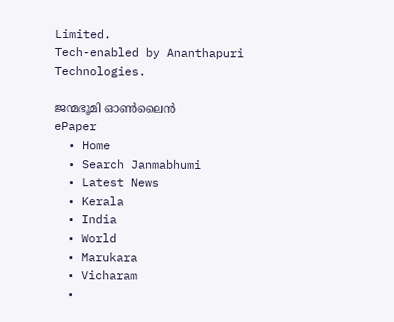Limited.
Tech-enabled by Ananthapuri Technologies.

ജന്മഭൂമി ഓണ്‍ലൈന്‍
ePaper
  • Home
  • Search Janmabhumi
  • Latest News
  • Kerala
  • India
  • World
  • Marukara
  • Vicharam
  •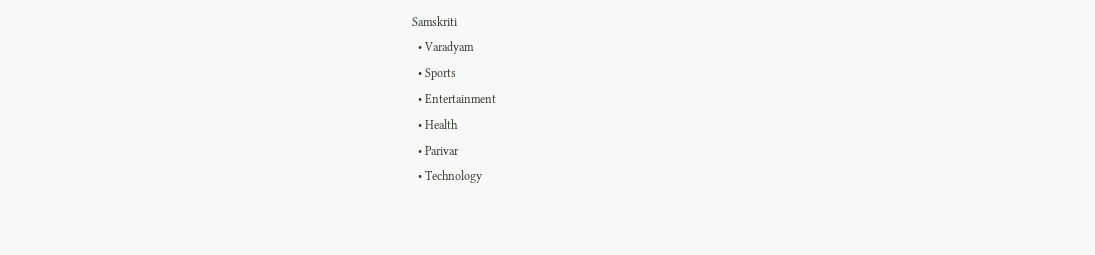Samskriti
  • Varadyam
  • Sports
  • Entertainment
  • Health
  • Parivar
  • Technology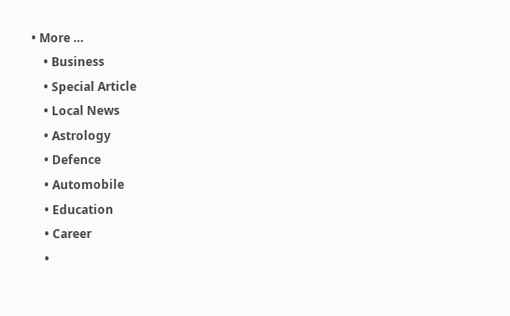• More …
    • Business
    • Special Article
    • Local News
    • Astrology
    • Defence
    • Automobile
    • Education
    • Career
    •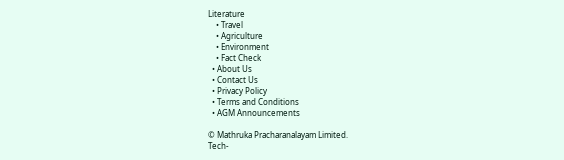Literature
    • Travel
    • Agriculture
    • Environment
    • Fact Check
  • About Us
  • Contact Us
  • Privacy Policy
  • Terms and Conditions
  • AGM Announcements

© Mathruka Pracharanalayam Limited.
Tech-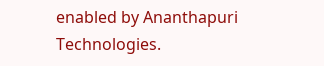enabled by Ananthapuri Technologies.